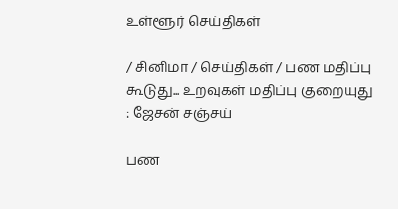உள்ளூர் செய்திகள்

/ சினிமா / செய்திகள் / பண மதிப்பு கூடுது... உறவுகள் மதிப்பு குறையுது : ஜேசன் சஞ்சய்

பண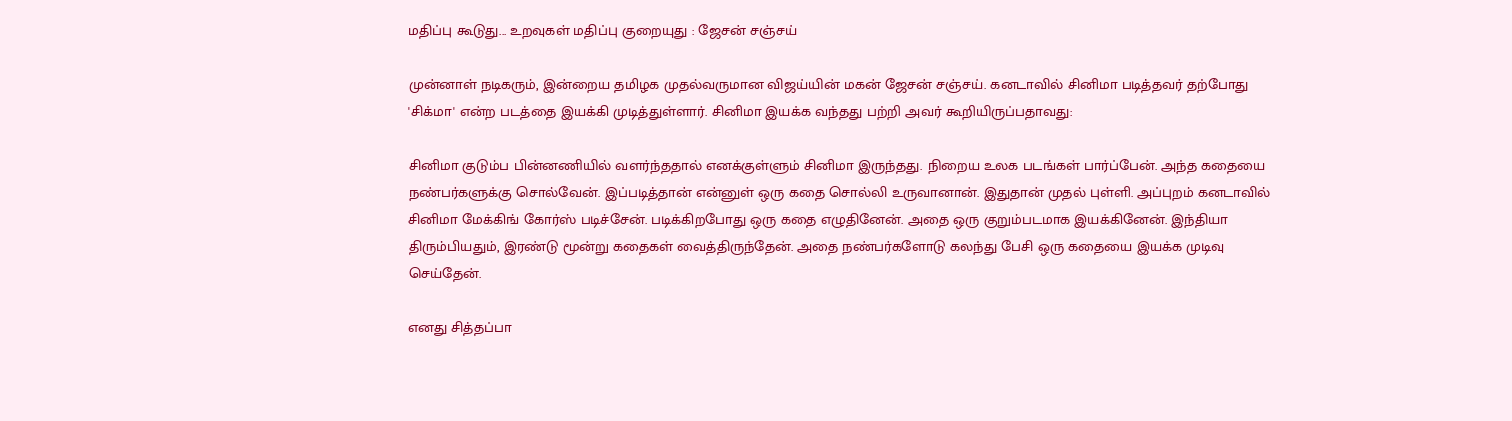மதிப்பு கூடுது... உறவுகள் மதிப்பு குறையுது : ஜேசன் சஞ்சய்

முன்னாள் நடிகரும், இன்றைய தமிழக முதல்வருமான விஜய்யின் மகன் ஜேசன் சஞ்சய். கனடாவில் சினிமா படித்தவர் தற்போது 'சிக்மா' என்ற படத்தை இயக்கி முடித்துள்ளார். சினிமா இயக்க வந்தது பற்றி அவர் கூறியிருப்பதாவது:

சினிமா குடும்ப பின்னணியில் வளர்ந்ததால் எனக்குள்ளும் சினிமா இருந்தது. நிறைய உலக படங்கள் பார்ப்பேன். அந்த கதையை நண்பர்களுக்கு சொல்வேன். இப்படித்தான் என்னுள் ஒரு கதை சொல்லி உருவானான். இதுதான் முதல் புள்ளி. அப்புறம் கனடாவில் சினிமா மேக்கிங் கோர்ஸ் படிச்சேன். படிக்கிறபோது ஒரு கதை எழுதினேன். அதை ஒரு குறும்படமாக இயக்கினேன். இந்தியா திரும்பியதும், இரண்டு மூன்று கதைகள் வைத்திருந்தேன். அதை நண்பர்களோடு கலந்து பேசி ஒரு கதையை இயக்க முடிவு செய்தேன்.

எனது சித்தப்பா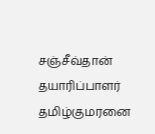சஞ்சீவ்தான் தயாரிப்பாளர் தமிழ்குமரனை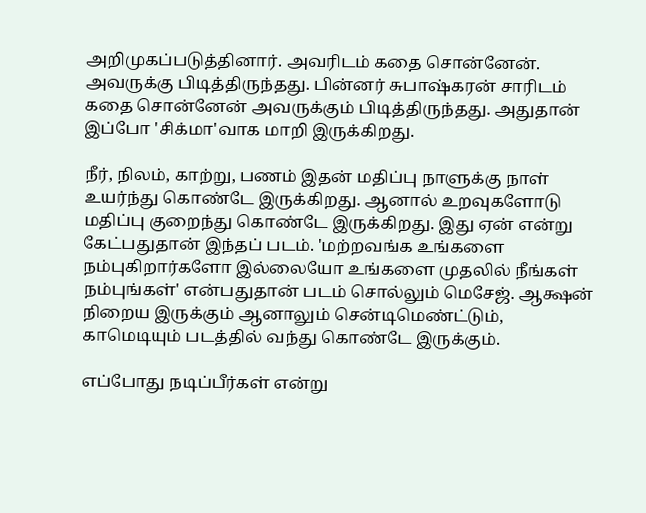அறிமுகப்படுத்தினார். அவரிடம் கதை சொன்னேன். அவருக்கு பிடித்திருந்தது. பின்னர் சுபாஷ்கரன் சாரிடம் கதை சொன்னேன் அவருக்கும் பிடித்திருந்தது. அதுதான் இப்போ 'சிக்மா'வாக மாறி இருக்கிறது.

நீர், நிலம், காற்று, பணம் இதன் மதிப்பு நாளுக்கு நாள் உயர்ந்து கொண்டே இருக்கிறது. ஆனால் உறவுகளோடு மதிப்பு குறைந்து கொண்டே இருக்கிறது. இது ஏன் என்று கேட்பதுதான் இந்தப் படம். 'மற்றவங்க உங்களை நம்புகிறார்களோ இல்லையோ உங்களை முதலில் நீங்கள் நம்புங்கள்' என்பதுதான் படம் சொல்லும் மெசேஜ். ஆக்ஷன் நிறைய இருக்கும் ஆனாலும் சென்டிமெண்ட்டும், காமெடியும் படத்தில் வந்து கொண்டே இருக்கும்.

எப்போது நடிப்பீர்கள் என்று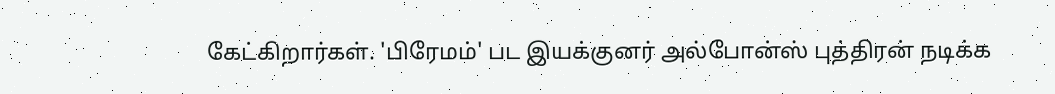கேட்கிறார்கள். 'பிரேமம்' பட இயக்குனர் அல்போன்ஸ் புத்திரன் நடிக்க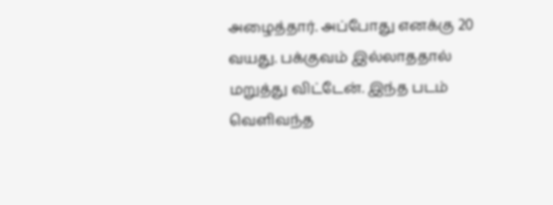அழைத்தார். அப்போது எனக்கு 20 வயது. பக்குவம் இல்லாததால் மறுத்து விட்டேன். இந்த படம் வெளிவந்த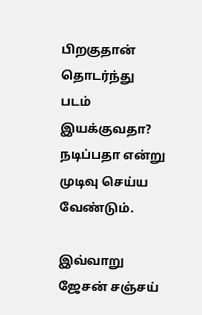பிறகுதான் தொடர்ந்து படம் இயக்குவதா? நடிப்பதா என்று முடிவு செய்ய வேண்டும்.

இவ்வாறு ஜேசன் சஞ்சய்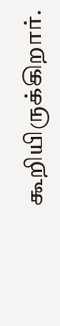கூறியிருக்கிறார்.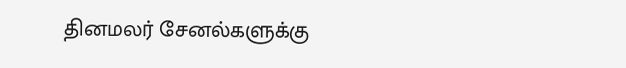தினமலர் சேனல்களுக்கு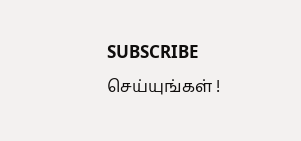SUBSCRIBE செய்யுங்கள் !